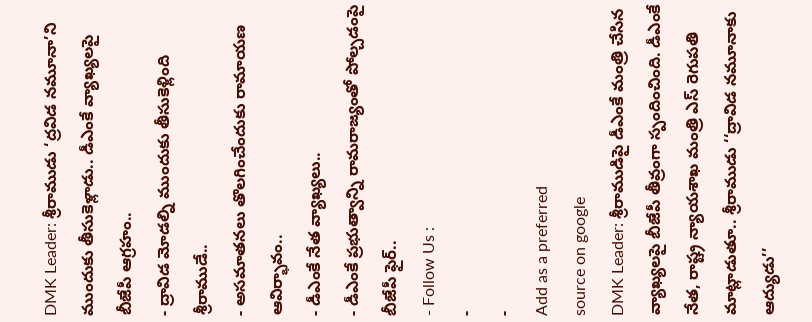DMK Leader: శ్రీరాముడు ‘ద్రవిడ నమూనా’ని ముందుకు తీసుకెళ్లాడు.. డీఎంకే వ్యాఖ్యలపై బీజేపీ ఆగ్రహం..
- ద్రావిడ మోడల్ని ముందుకు తీసుకెళ్లింది శ్రీరాముడే..
- అసమాతనలు తొలగించేందుకు రామాయణ ఆవిర్భావం..
- డీఎంకే నేత వ్యాఖ్యలు..
- డీఎంకే ప్రభుత్వాన్ని రామరాజ్యంతో పోల్చడంపై బీజేపీ ఫైర్..
- Follow Us :
-
-
Add as a preferred
source on google
DMK Leader: శ్రీరాముడిపై డీఎంకే మంత్రి చేసిన వ్యాఖ్యలపై బీజేపీ తీవ్రంగా స్పందించింది. డీఎంకే నేత, రాష్ట్ర న్యాయశాఖ మంత్రి ఎస్ రెగుపతి మాట్లాడుతూ.. శ్రీరాముడు ‘‘ద్రావిడ నమూనాకు ఆద్యుడు’’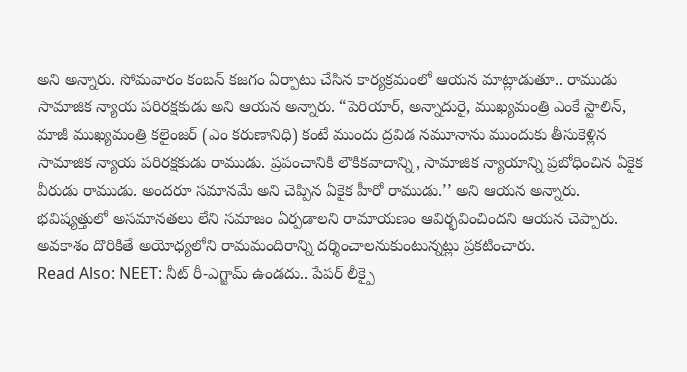అని అన్నారు. సోమవారం కంబన్ కజగం ఏర్పాటు చేసిన కార్యక్రమంలో ఆయన మాట్లాడుతూ.. రాముడు సామాజిక న్యాయ పరిరక్షకుడు అని ఆయన అన్నారు. “పెరియార్, అన్నాదురై, ముఖ్యమంత్రి ఎంకే స్టాలిన్, మాజీ ముఖ్యమంత్రి కలైంజర్ (ఎం కరుణానిధి) కంటే ముందు ద్రవిడ నమూనాను ముందుకు తీసుకెళ్లిన సామాజిక న్యాయ పరిరక్షకుడు రాముడు. ప్రపంచానికి లౌకికవాదాన్ని, సామాజిక న్యాయాన్ని ప్రబోధించిన ఏకైక వీరుడు రాముడు. అందరూ సమానమే అని చెప్పిన ఏకైక హీరో రాముడు.’’ అని ఆయన అన్నారు. భవిష్యత్తులో అసమానతలు లేని సమాజం ఏర్పడాలని రామాయణం ఆవిర్భవించిందని ఆయన చెప్పారు. అవకాశం దొరికితే అయోధ్యలోని రామమందిరాన్ని దర్శించాలనుకుంటున్నట్లు ప్రకటించారు.
Read Also: NEET: నీట్ రీ-ఎగ్జామ్ ఉండదు.. పేపర్ లీక్పై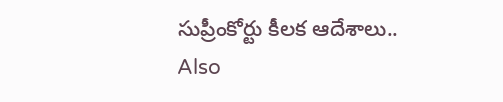సుప్రీంకోర్టు కీలక ఆదేశాలు..
Also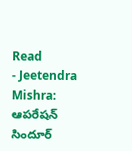Read
- Jeetendra Mishra: ఆపరేషన్ సిందూర్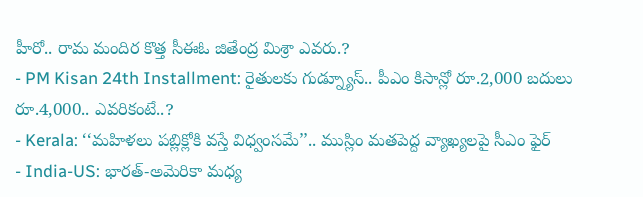హీరో.. రామ మందిర కొత్త సీఈఓ జితేంద్ర మిశ్రా ఎవరు.?
- PM Kisan 24th Installment: రైతులకు గుడ్న్యూస్.. పీఎం కిసాన్లో రూ.2,000 బదులు రూ.4,000.. ఎవరికంటే..?
- Kerala: ‘‘మహిళలు పబ్లిక్లోకి వస్తే విధ్వంసమే’’.. ముస్లిం మతపెద్ద వ్యాఖ్యలపై సీఎం ఫైర్
- India-US: భారత్-అమెరికా మధ్య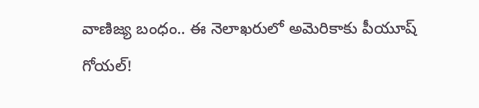వాణిజ్య బంధం.. ఈ నెలాఖరులో అమెరికాకు పీయూష్ గోయల్!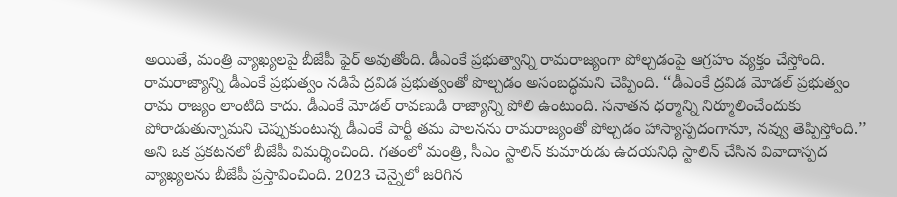అయితే, మంత్రి వ్యాఖ్యలపై బీజేపీ ఫైర్ అవుతోంది. డీఎంకే ప్రభుత్వాన్ని రామరాజ్యంగా పోల్చడంపై ఆగ్రహం వ్యక్తం చేస్తోంది. రామరాజ్యాన్ని డీఎంకే ప్రభుత్వం నడిపే ద్రవిడ ప్రభుత్వంతో పొల్చడం అసంబద్ధమని చెప్పింది. ‘‘డీఎంకే ద్రవిడ మోడల్ ప్రభుత్వం రామ రాజ్యం లాంటిది కాదు. డీఎంకే మోడల్ రావణుడి రాజ్యాన్ని పోలి ఉంటుంది. సనాతన ధర్మాన్ని నిర్మూలించేందుకు పోరాడుతున్నామని చెప్పుకుంటున్న డీఎంకే పార్టీ తమ పాలనను రామరాజ్యంతో పోల్చడం హాస్యాస్పదంగానూ, నవ్వు తెప్పిస్తోంది.’’ అని ఒక ప్రకటనలో బీజేపీ విమర్శించింది. గతంలో మంత్రి, సీఎం స్టాలిన్ కుమారుడు ఉదయనిధి స్టాలిన్ చేసిన వివాదాస్పద వ్యాఖ్యలను బీజేపీ ప్రస్తావించింది. 2023 చెన్నైలో జరిగిన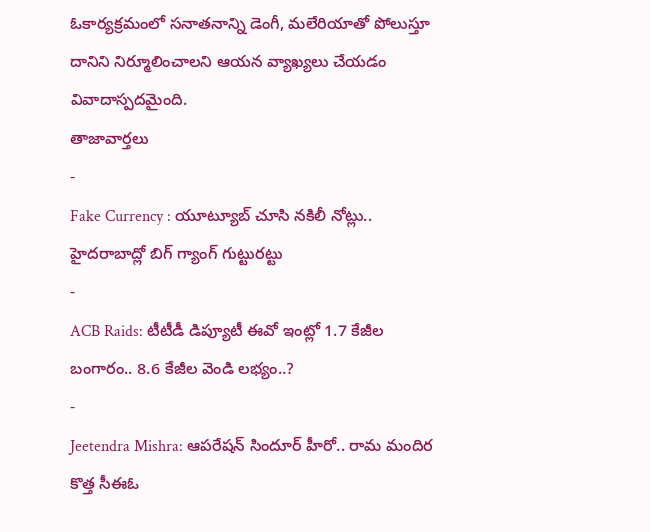ఓకార్యక్రమంలో సనాతనాన్ని డెంగీ, మలేరియాతో పోలుస్తూ దానిని నిర్మూలించాలని ఆయన వ్యాఖ్యలు చేయడం వివాదాస్పదమైంది.
తాజావార్తలు
-
Fake Currency : యూట్యూబ్ చూసి నకిలీ నోట్లు.. హైదరాబాద్లో బిగ్ గ్యాంగ్ గుట్టురట్టు
-
ACB Raids: టీటీడీ డిప్యూటీ ఈవో ఇంట్లో 1.7 కేజీల బంగారం.. 8.6 కేజీల వెండి లభ్యం..?
-
Jeetendra Mishra: ఆపరేషన్ సిందూర్ హీరో.. రామ మందిర కొత్త సీఈఓ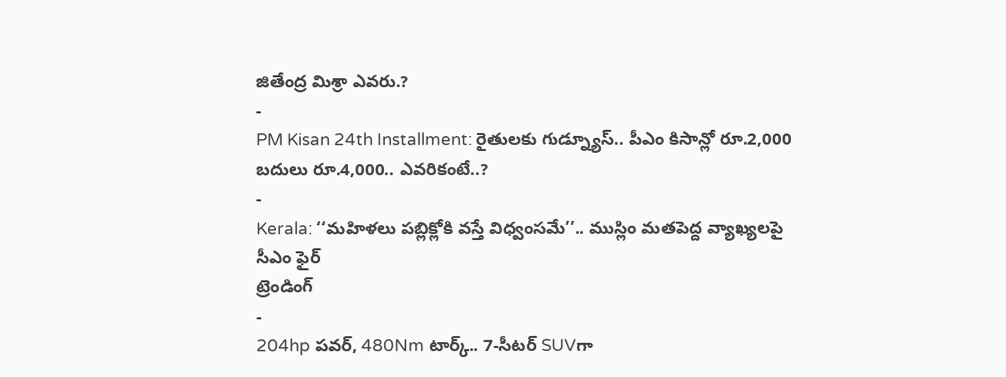జితేంద్ర మిశ్రా ఎవరు.?
-
PM Kisan 24th Installment: రైతులకు గుడ్న్యూస్.. పీఎం కిసాన్లో రూ.2,000 బదులు రూ.4,000.. ఎవరికంటే..?
-
Kerala: ‘‘మహిళలు పబ్లిక్లోకి వస్తే విధ్వంసమే’’.. ముస్లిం మతపెద్ద వ్యాఖ్యలపై సీఎం ఫైర్
ట్రెండింగ్
-
204hp పవర్, 480Nm టార్క్.. 7-సీటర్ SUVగా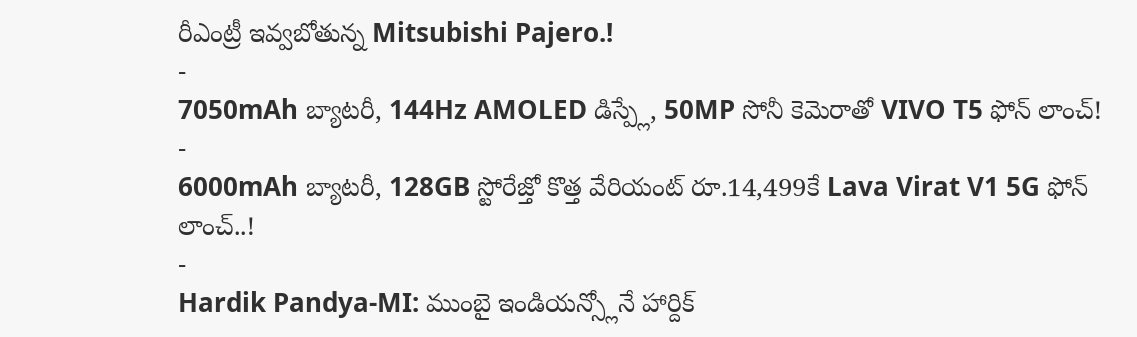రీఎంట్రీ ఇవ్వబోతున్న Mitsubishi Pajero.!
-
7050mAh బ్యాటరీ, 144Hz AMOLED డిస్ప్లే, 50MP సోనీ కెమెరాతో VIVO T5 ఫోన్ లాంచ్!
-
6000mAh బ్యాటరీ, 128GB స్టోరేజ్తో కొత్త వేరియంట్ రూ.14,499కే Lava Virat V1 5G ఫోన్ లాంచ్..!
-
Hardik Pandya-MI: ముంబై ఇండియన్స్లోనే హార్దిక్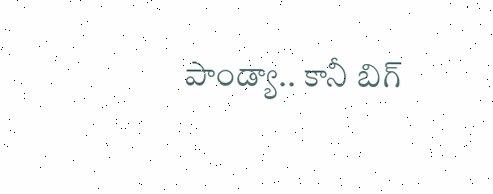పాండ్యా.. కానీ బిగ్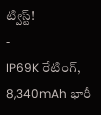ట్విస్ట్!
-
IP69K రేటింగ్, 8,340mAh భారీ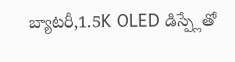బ్యాటరీ,1.5K OLED డిస్ప్లేతో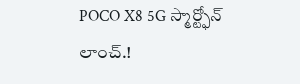POCO X8 5G స్మార్ట్ఫోన్ లాంచ్.!